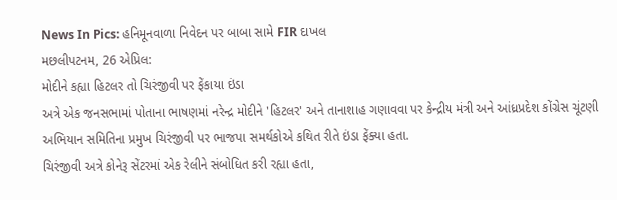News In Pics: હનિમૂનવાળા નિવેદન પર બાબા સામે FIR દાખલ
મછલીપટનમ, 26 એપ્રિલ:
મોદીને કહ્યા હિટલર તો ચિરંજીવી પર ફેંકાયા ઇંડા
અત્રે એક જનસભામાં પોતાના ભાષણમાં નરેન્દ્ર મોદીને 'હિટલર' અને તાનાશાહ ગણાવવા પર કેન્દ્રીય મંત્રી અને આંધ્રપ્રદેશ કોંગ્રેસ ચૂંટણી અભિયાન સમિતિના પ્રમુખ ચિરંજીવી પર ભાજપા સમર્થકોએ કથિત રીતે ઇંડા ફેંક્યા હતા.
ચિરંજીવી અત્રે કોનેરૂ સેંટરમાં એક રેલીને સંબોધિત કરી રહ્યા હતા,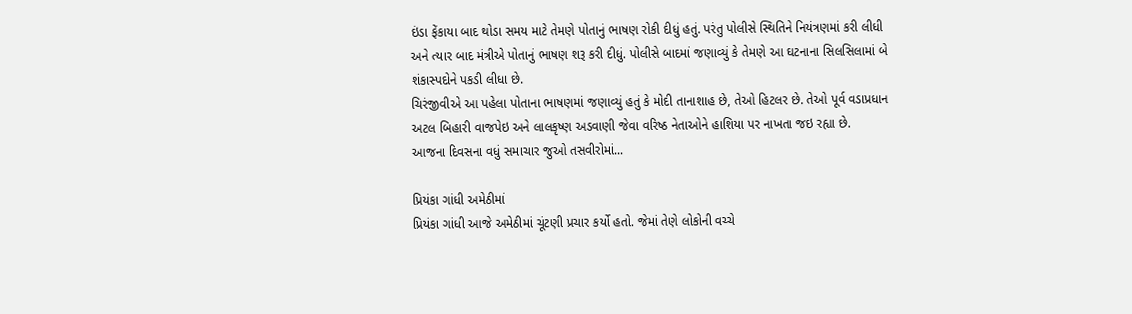ઇંડા ફેંકાયા બાદ થોડા સમય માટે તેમણે પોતાનું ભાષણ રોકી દીધું હતું. પરંતુ પોલીસે સ્થિતિને નિયંત્રણમાં કરી લીધી અને ત્યાર બાદ મંત્રીએ પોતાનું ભાષણ શરૂ કરી દીધું. પોલીસે બાદમાં જણાવ્યું કે તેમણે આ ઘટનાના સિલસિલામાં બે શંકાસ્પદોને પકડી લીધા છે.
ચિરંજીવીએ આ પહેલા પોતાના ભાષણમાં જણાવ્યું હતું કે મોદી તાનાશાહ છે, તેઓ હિટલર છે. તેઓ પૂર્વ વડાપ્રધાન અટલ બિહારી વાજપેઇ અને લાલકૃષ્ણ અડવાણી જેવા વરિષ્ઠ નેતાઓને હાશિયા પર નાખતા જઇ રહ્યા છે.
આજના દિવસના વધું સમાચાર જુઓ તસવીરોમાં...

પ્રિયંકા ગાંધી અમેઠીમાં
પ્રિયંકા ગાંધી આજે અમેઠીમાં ચૂંટણી પ્રચાર કર્યો હતો. જેમાં તેણે લોકોની વચ્ચે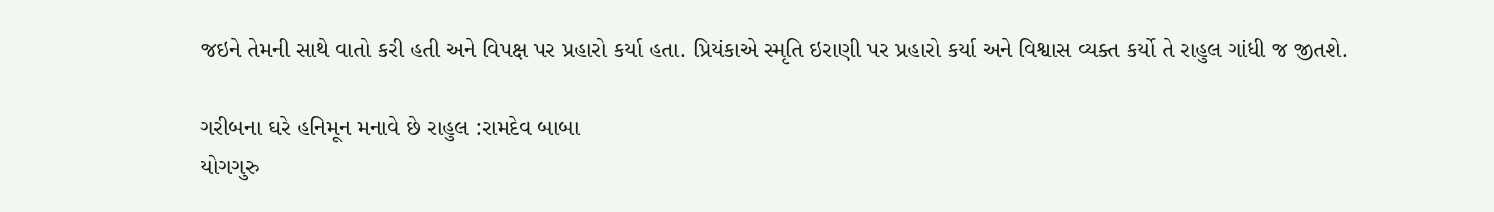જઇને તેમની સાથે વાતો કરી હતી અને વિપક્ષ પર પ્રહારો કર્યા હતા. પ્રિયંકાએ સ્મૃતિ ઇરાણી પર પ્રહારો કર્યા અને વિશ્વાસ વ્યક્ત કર્યો તે રાહુલ ગાંધી જ જીતશે.

ગરીબના ઘરે હનિમૂન મનાવે છે રાહુલ :રામદેવ બાબા
યોગગુરુ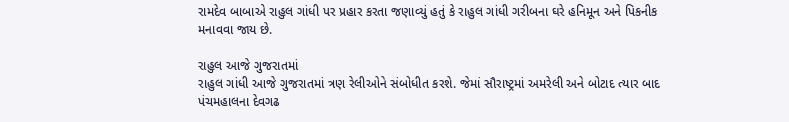રામદેવ બાબાએ રાહુલ ગાંધી પર પ્રહાર કરતા જણાવ્યું હતું કે રાહુલ ગાંધી ગરીબના ઘરે હનિમૂન અને પિકનીક મનાવવા જાય છે.

રાહુલ આજે ગુજરાતમાં
રાહુલ ગાંધી આજે ગુજરાતમાં ત્રણ રેલીઓને સંબોધીત કરશે. જેમાં સૌરાષ્ટ્રમાં અમરેલી અને બોટાદ ત્યાર બાદ પંચમહાલના દેવગઢ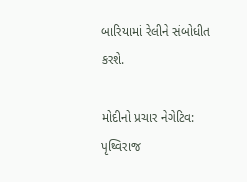બારિયામાં રેલીને સંબોધીત કરશે.

મોદીનો પ્રચાર નેગેટિવ: પૃથ્વિરાજ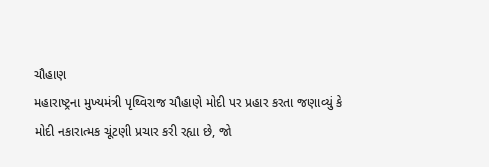ચૌહાણ
મહારાષ્ટ્રના મુખ્યમંત્રી પૃથ્વિરાજ ચૌહાણે મોદી પર પ્રહાર કરતા જણાવ્યું કે મોદી નકારાત્મક ચૂંટણી પ્રચાર કરી રહ્યા છે, જો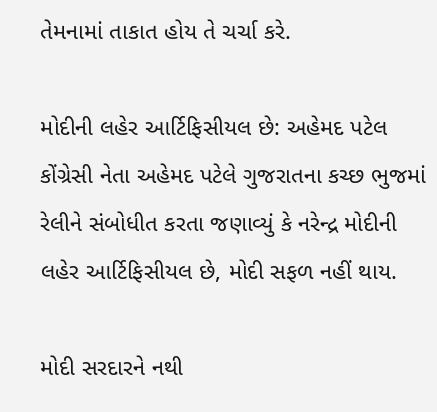તેમનામાં તાકાત હોય તે ચર્ચા કરે.

મોદીની લહેર આર્ટિફિસીયલ છે: અહેમદ પટેલ
કોંગ્રેસી નેતા અહેમદ પટેલે ગુજરાતના કચ્છ ભુજમાં રેલીને સંબોધીત કરતા જણાવ્યું કે નરેન્દ્ર મોદીની લહેર આર્ટિફિસીયલ છે, મોદી સફળ નહીં થાય.

મોદી સરદારને નથી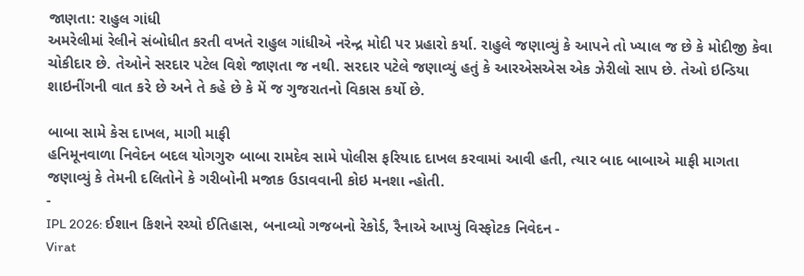જાણતા: રાહુલ ગાંધી
અમરેલીમાં રેલીને સંબોધીત કરતી વખતે રાહુલ ગાંધીએ નરેન્દ્ર મોદી પર પ્રહારો કર્યા. રાહુલે જણાવ્યું કે આપને તો ખ્યાલ જ છે કે મોદીજી કેવા ચોકીદાર છે. તેઓને સરદાર પટેલ વિશે જાણતા જ નથી. સરદાર પટેલે જણાવ્યું હતું કે આરએસએસ એક ઝેરીલો સાપ છે. તેઓ ઇન્ડિયા શાઇનીંગની વાત કરે છે અને તે કહે છે કે મેં જ ગુજરાતનો વિકાસ કર્યો છે.

બાબા સામે કેસ દાખલ, માગી માફી
હનિમૂનવાળા નિવેદન બદલ યોગગુરુ બાબા રામદેવ સામે પોલીસ ફરિયાદ દાખલ કરવામાં આવી હતી, ત્યાર બાદ બાબાએ માફી માગતા જણાવ્યું કે તેમની દલિતોને કે ગરીબોની મજાક ઉડાવવાની કોઇ મનશા ન્હોતી.
-
IPL 2026: ઈશાન કિશને રચ્યો ઈતિહાસ, બનાવ્યો ગજબનો રેકોર્ડ, રૈનાએ આપ્યું વિસ્ફોટક નિવેદન -
Virat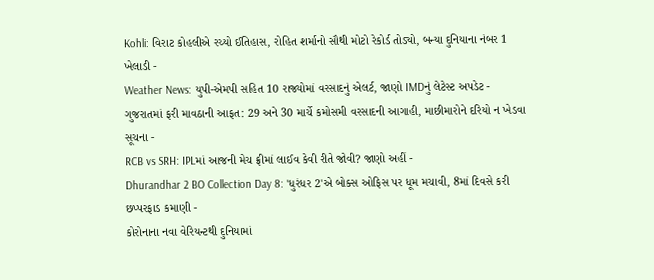Kohli: વિરાટ કોહલીએ રચ્યો ઈતિહાસ, રોહિત શર્માનો સૌથી મોટો રેકોર્ડ તોડ્યો, બન્યા દુનિયાના નંબર 1 ખેલાડી -
Weather News: યુપી-એમપી સહિત 10 રાજ્યોમાં વરસાદનું એલર્ટ, જાણો IMDનું લેટેસ્ટ અપડેટ -
ગુજરાતમાં ફરી માવઠાની આફત: 29 અને 30 માર્ચે કમોસમી વરસાદની આગાહી, માછીમારોને દરિયો ન ખેડવા સૂચના -
RCB vs SRH: IPLમાં આજની મેચ ફ્રીમાં લાઈવ કેવી રીતે જોવી? જાણો અહીં -
Dhurandhar 2 BO Collection Day 8: 'ધુરંધર 2'એ બોક્સ ઓફિસ પર ધૂમ મચાવી, 8માં દિવસે કરી છપ્પરફાડ કમાણી -
કોરોનાના નવા વેરિયન્ટથી દુનિયામાં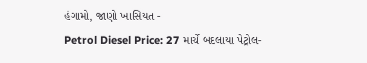હંગામો, જાણો ખાસિયત -
Petrol Diesel Price: 27 માર્ચે બદલાયા પેટ્રોલ-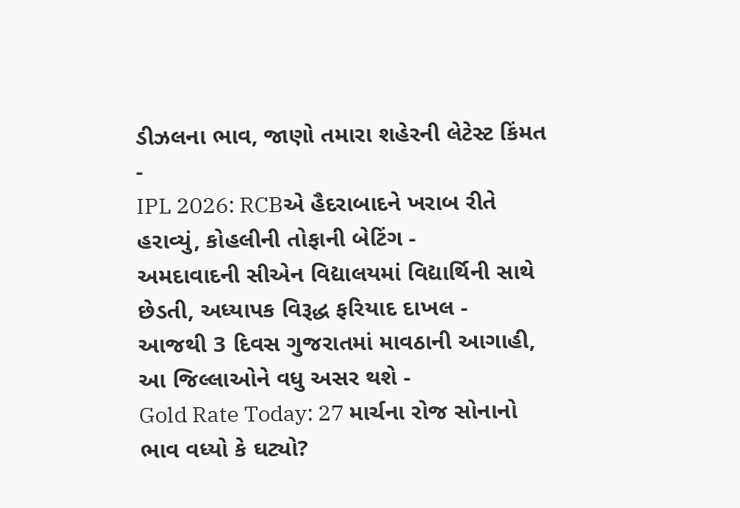ડીઝલના ભાવ, જાણો તમારા શહેરની લેટેસ્ટ કિંમત -
IPL 2026: RCBએ હૈદરાબાદને ખરાબ રીતે હરાવ્યું, કોહલીની તોફાની બેટિંગ -
અમદાવાદની સીએન વિદ્યાલયમાં વિદ્યાર્થિની સાથે છેડતી, અધ્યાપક વિરૂદ્ધ ફરિયાદ દાખલ -
આજથી 3 દિવસ ગુજરાતમાં માવઠાની આગાહી, આ જિલ્લાઓને વધુ અસર થશે -
Gold Rate Today: 27 માર્ચના રોજ સોનાનો ભાવ વધ્યો કે ઘટ્યો?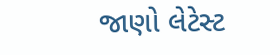જાણો લેટેસ્ટ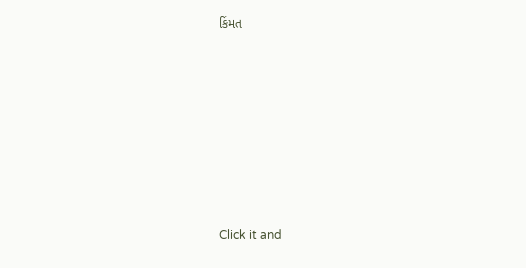કિંમત









Click it and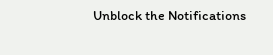Unblock the Notifications